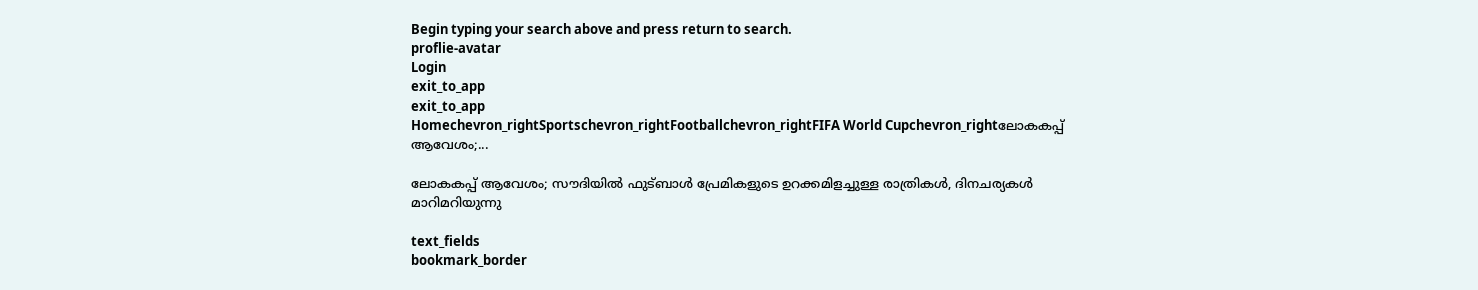Begin typing your search above and press return to search.
proflie-avatar
Login
exit_to_app
exit_to_app
Homechevron_rightSportschevron_rightFootballchevron_rightFIFA World Cupchevron_rightലോകകപ്പ് ആവേശം;...

ലോകകപ്പ് ആവേശം; സൗദിയിൽ ഫുട്ബാൾ പ്രേമികളുടെ ഉറക്കമിളച്ചുള്ള രാത്രികൾ, ദിനചര്യകൾ മാറിമറിയുന്നു

text_fields
bookmark_border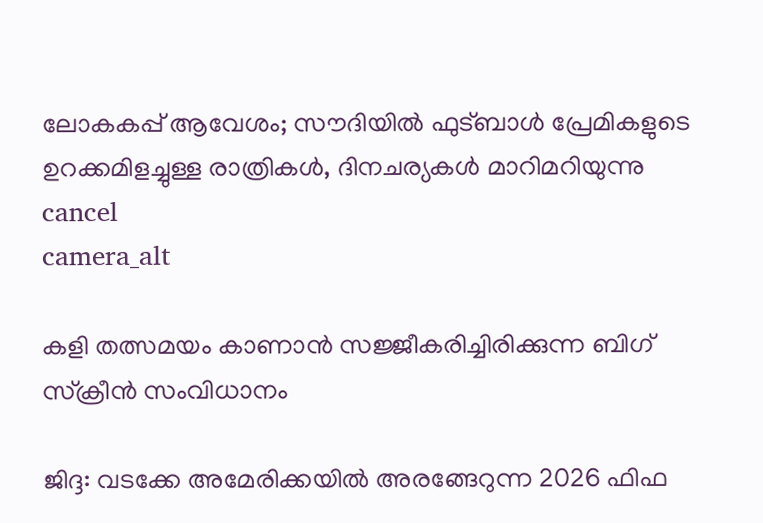ലോകകപ്പ് ആവേശം; സൗദിയിൽ ഫുട്ബാൾ പ്രേമികളുടെ ഉറക്കമിളച്ചുള്ള രാത്രികൾ, ദിനചര്യകൾ മാറിമറിയുന്നു
cancel
camera_alt

കളി തത്സമയം കാണാൻ സജ്ജീകരിച്ചിരിക്കുന്ന ബിഗ് സ്ക്രീൻ സംവിധാനം

ജിദ്ദ: വടക്കേ അമേരിക്കയിൽ അരങ്ങേറുന്ന 2026 ഫിഫ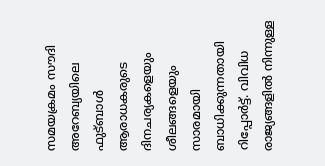സമയക്രമം സൗദി അറേബ്യയിലെ ഫുട്ബാൾ ആരാധകരുടെ ദിനചര്യകളെയും ശീലങ്ങളെയും സാരമായി ബാധിക്കുന്നതായി റിപ്പോർട്ട്. വിവിധ രാജ്യങ്ങളിൽ നിന്നുള്ള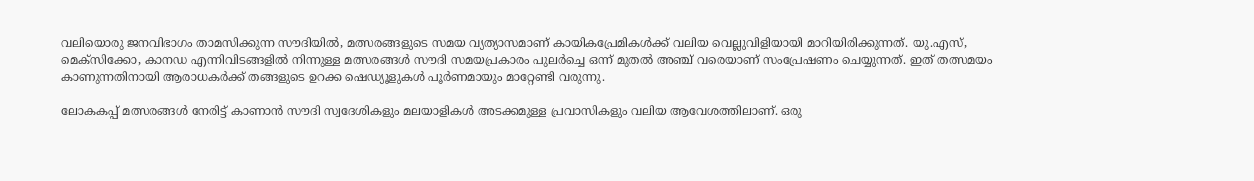വലിയൊരു ജനവിഭാഗം താമസിക്കുന്ന സൗദിയിൽ, മത്സരങ്ങളുടെ സമയ വ്യത്യാസമാണ് കായികപ്രേമികൾക്ക് വലിയ വെല്ലുവിളിയായി മാറിയിരിക്കുന്നത്. യു.എസ്, മെക്സിക്കോ, കാനഡ എന്നിവിടങ്ങളിൽ നിന്നുള്ള മത്സരങ്ങൾ സൗദി സമയപ്രകാരം പുലർച്ചെ ഒന്ന് മുതൽ അഞ്ച് വരെയാണ് സംപ്രേഷണം ചെയ്യുന്നത്. ഇത് തത്സമയം കാണുന്നതിനായി ആരാധകർക്ക് തങ്ങളുടെ ഉറക്ക ഷെഡ്യൂളുകൾ പൂർണമായും മാറ്റേണ്ടി വരുന്നു.

ലോകകപ്പ് മത്സരങ്ങൾ നേരിട്ട് കാണാൻ സൗദി സ്വദേശികളും മലയാളികൾ അടക്കമുള്ള പ്രവാസികളും വലിയ ആവേശത്തിലാണ്. ഒരു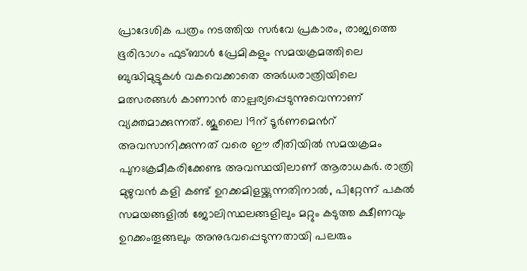പ്രാദേശിക പത്രം നടത്തിയ സർവേ പ്രകാരം, രാജ്യത്തെ ഭൂരിഭാഗം ഫുട്ബാൾ പ്രേമികളും സമയക്രമത്തിലെ ബുദ്ധിമുട്ടുകൾ വകവെക്കാതെ അർധരാത്രിയിലെ മത്സരങ്ങൾ കാണാൻ താല്പര്യപ്പെടുന്നുവെന്നാണ് വ്യക്തമാക്കുന്നത്. ജൂലൈ 19ന് ടൂർണമെൻറ് അവസാനിക്കുന്നത് വരെ ഈ രീതിയിൽ സമയക്രമം പുനഃക്രമീകരിക്കേണ്ട അവസ്ഥയിലാണ് ആരാധകർ. രാത്രി മുഴുവൻ കളി കണ്ട് ഉറക്കമിളയ്ക്കുന്നതിനാൽ, പിറ്റേന്ന് പകൽ സമയങ്ങളിൽ ജോലിസ്ഥലങ്ങളിലും മറ്റും കടുത്ത ക്ഷീണവും ഉറക്കംതൂങ്ങലും അനുഭവപ്പെടുന്നതായി പലരും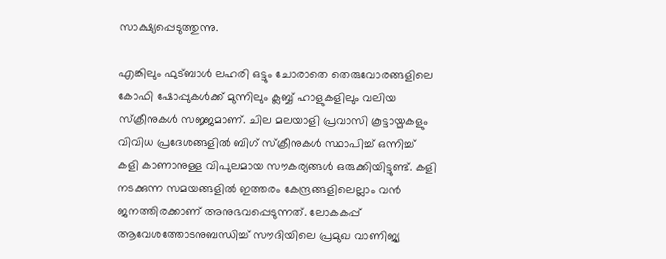സാക്ഷ്യപ്പെടുത്തുന്നു.

എങ്കിലും ഫുട്ബാൾ ലഹരി ഒട്ടും ചോരാതെ തെരുവോരങ്ങളിലെ കോഫി ഷോപ്പുകൾക്ക് മുന്നിലും ക്ലബ്ബ് ഹാളുകളിലും വലിയ സ്ക്രീനുകൾ സജ്ജമാണ്. ചില മലയാളി പ്രവാസി കൂട്ടായ്മകളും വിവിധ പ്രദേശങ്ങളിൽ ബിഗ് സ്ക്രീനുകൾ സ്ഥാപിച്ച് ഒന്നിച്ച് കളി കാണാനുള്ള വിപുലമായ സൗകര്യങ്ങൾ ഒരുക്കിയിട്ടുണ്ട്. കളി നടക്കുന്ന സമയങ്ങളിൽ ഇത്തരം കേന്ദ്രങ്ങളിലെല്ലാം വൻ ജനത്തിരക്കാണ് അനുഭവപ്പെടുന്നത്. ലോകകപ്പ് ആവേശത്തോടനുബന്ധിച്ച് സൗദിയിലെ പ്രമുഖ വാണിജ്യ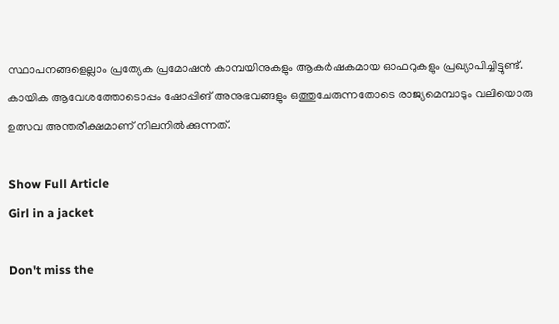സ്ഥാപനങ്ങളെല്ലാം പ്രത്യേക പ്രമോഷൻ കാമ്പയിനുകളും ആകർഷകമായ ഓഫറുകളും പ്രഖ്യാപിച്ചിട്ടുണ്ട്. കായിക ആവേശത്തോടൊപ്പം ഷോപ്പിങ് അനുഭവങ്ങളും ഒത്തുചേരുന്നതോടെ രാജ്യമെമ്പാടും വലിയൊരു ഉത്സവ അന്തരീക്ഷമാണ് നിലനിൽക്കുന്നത്.

Show Full Article
Girl in a jacket

Don't miss the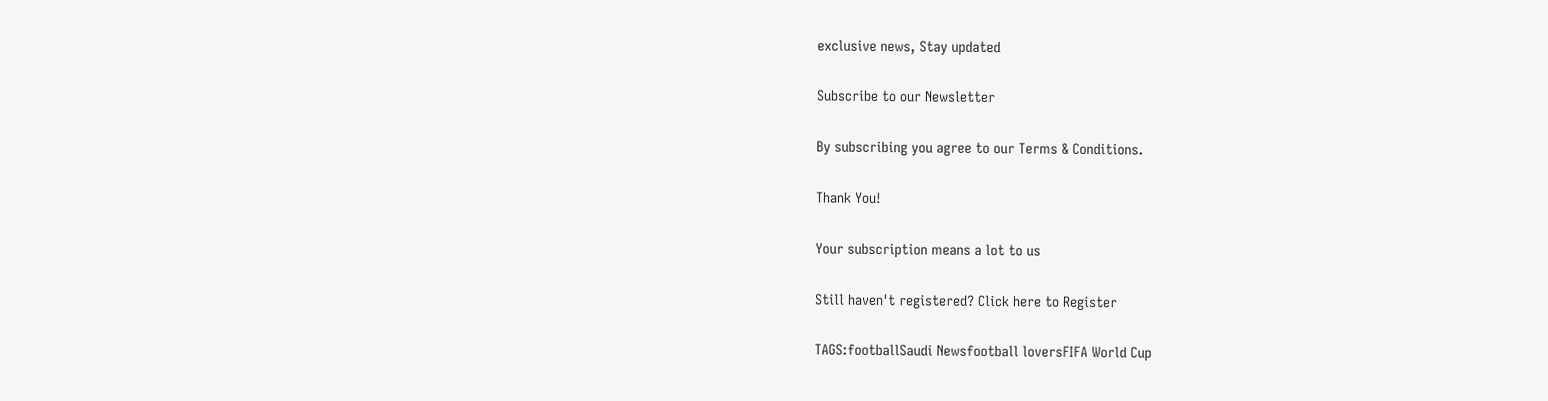exclusive news, Stay updated

Subscribe to our Newsletter

By subscribing you agree to our Terms & Conditions.

Thank You!

Your subscription means a lot to us

Still haven't registered? Click here to Register

TAGS:footballSaudi Newsfootball loversFIFA World Cup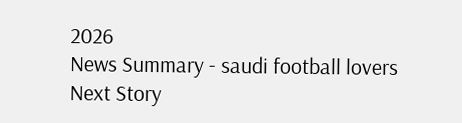2026
News Summary - saudi football lovers
Next Story